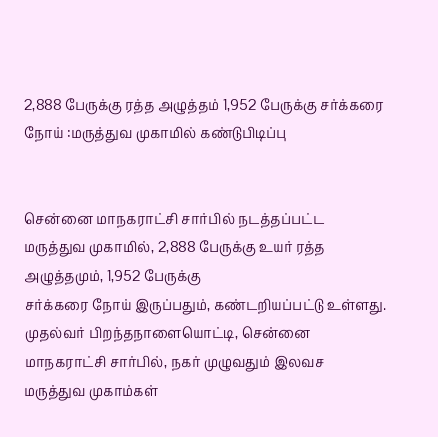2,888 பேருக்கு ரத்த அழுத்தம் 1,952 பேருக்கு சர்க்கரை நோய் :மருத்துவ முகாமில் கண்டுபிடிப்பு


சென்னை மாநகராட்சி சார்பில் நடத்தப்பட்ட மருத்துவ முகாமில், 2,888 பேருக்கு உயர் ரத்த அழுத்தமும், 1,952 பேருக்கு
சர்க்கரை நோய் இருப்பதும், கண்டறியப்பட்டு உள்ளது.
முதல்வர் பிறந்தநாளையொட்டி, சென்னை மாநகராட்சி சார்பில், நகர் முழுவதும் இலவச மருத்துவ முகாம்கள்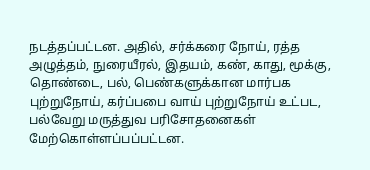நடத்தப்பட்டன. அதில், சர்க்கரை நோய், ரத்த அழுத்தம், நுரையீரல், இதயம், கண், காது, மூக்கு, தொண்டை, பல், பெண்களுக்கான மார்பக புற்றுநோய், கர்ப்பபை வாய் புற்றுநோய் உட்பட, பல்வேறு மருத்துவ பரிசோதனைகள்
மேற்கொள்ளப்பப்பட்டன.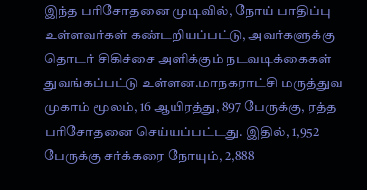இந்த பரிசோதனை முடிவில், நோய் பாதிப்பு உள்ளவர்கள் கண்டறியப்பட்டு, அவர்களுக்கு தொடர் சிகிச்சை அளிக்கும் நடவடிக்கைகள் துவங்கப்பட்டு உள்ளன.மாநகராட்சி மருத்துவ முகாம் மூலம், 16 ஆயிரத்து, 897 பேருக்கு, ரத்த பரிசோதனை செய்யப்பட்டது. இதில், 1,952 பேருக்கு சர்க்கரை நோயும், 2,888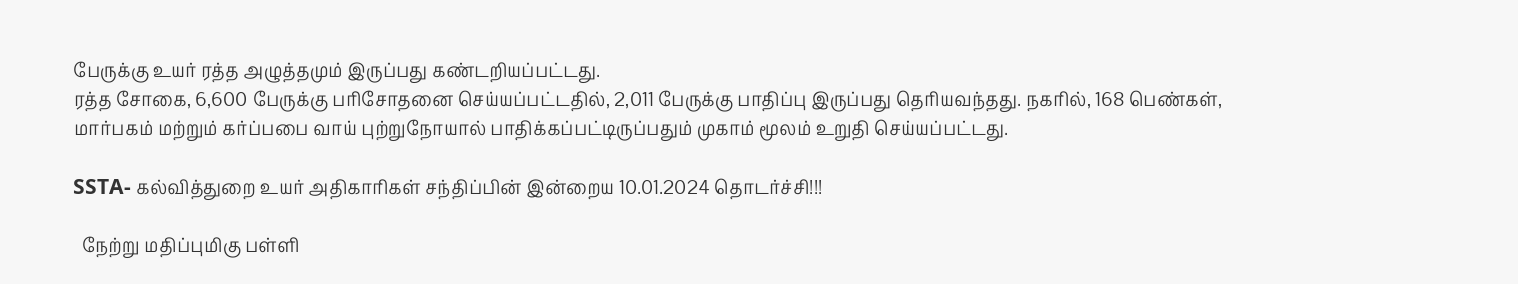பேருக்கு உயர் ரத்த அழுத்தமும் இருப்பது கண்டறியப்பட்டது.
ரத்த சோகை, 6,600 பேருக்கு பரிசோதனை செய்யப்பட்டதில், 2,011 பேருக்கு பாதிப்பு இருப்பது தெரியவந்தது. நகரில், 168 பெண்கள், மார்பகம் மற்றும் கர்ப்பபை வாய் புற்றுநோயால் பாதிக்கப்பட்டிருப்பதும் முகாம் மூலம் உறுதி செய்யப்பட்டது.

SSTA- கல்வித்துறை உயர் அதிகாரிகள் சந்திப்பின் இன்றைய 10.01.2024 தொடர்ச்சி!!!

  நேற்று மதிப்புமிகு பள்ளி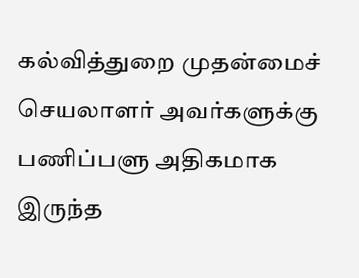கல்வித்துறை முதன்மைச் செயலாளர் அவர்களுக்கு பணிப்பளு அதிகமாக இருந்த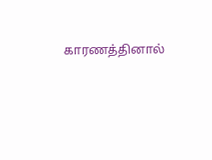காரணத்தினால்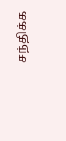சந்திக்க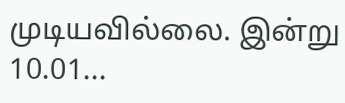முடியவில்லை. இன்று 10.01...